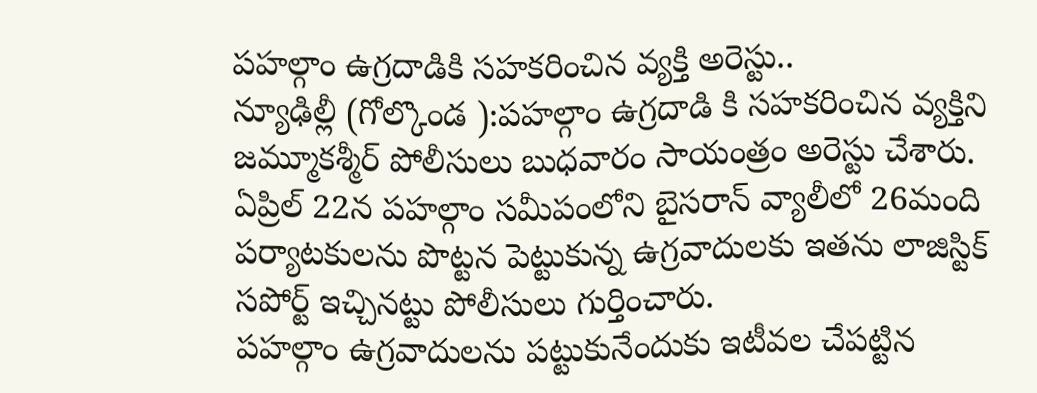పహల్గాం ఉగ్రదాడికి సహకరించిన వ్యక్తి అరెస్టు..
న్యూఢిల్లీ (గోల్కొండ ):పహల్గాం ఉగ్రదాడి కి సహకరించిన వ్యక్తిని జమ్మూకశ్మీర్ పోలీసులు బుధవారం సాయంత్రం అరెస్టు చేశారు. ఏప్రిల్ 22న పహల్గాం సమీపంలోని బైసరాన్ వ్యాలీలో 26మంది పర్యాటకులను పొట్టన పెట్టుకున్న ఉగ్రవాదులకు ఇతను లాజిస్టిక్ సపోర్ట్ ఇచ్చినట్టు పోలీసులు గుర్తించారు.
పహల్గాం ఉగ్రవాదులను పట్టుకునేందుకు ఇటీవల చేపట్టిన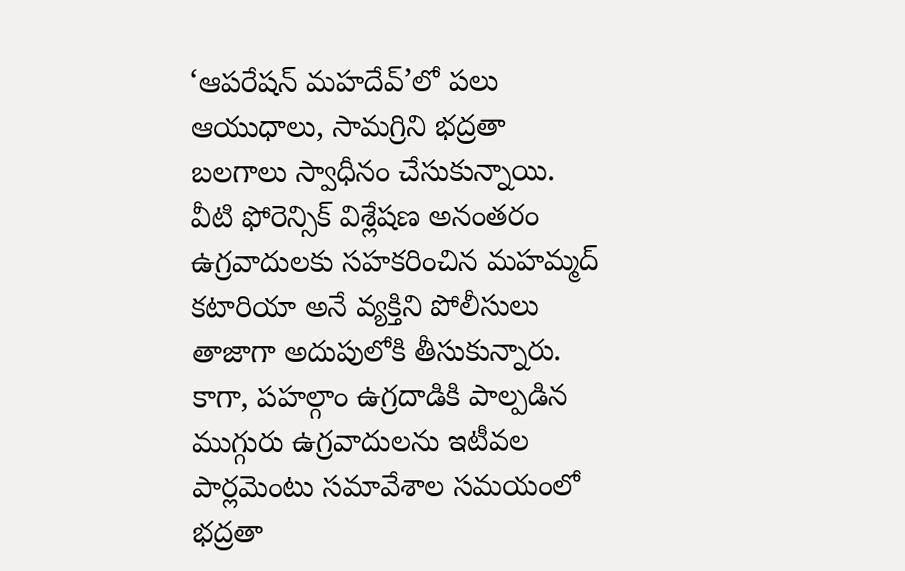‘ఆపరేషన్ మహదేవ్’లో పలు ఆయుధాలు, సామగ్రిని భద్రతా బలగాలు స్వాధీనం చేసుకున్నాయి. వీటి ఫోరెన్సిక్ విశ్లేషణ అనంతరం ఉగ్రవాదులకు సహకరించిన మహమ్మద్ కటారియా అనే వ్యక్తిని పోలీసులు తాజాగా అదుపులోకి తీసుకున్నారు. కాగా, పహల్గాం ఉగ్రదాడికి పాల్పడిన ముగ్గురు ఉగ్రవాదులను ఇటీవల పార్లమెంటు సమావేశాల సమయంలో భద్రతా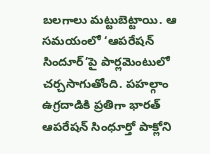బలగాలు మట్టుబెట్టాయి. ఆ సమయంలో ‘ఆపరేషన్ సిందూర్’పై పార్లమెంటులో చర్చసాగుతోంది. పహల్గాం ఉగ్రదాడికి ప్రతిగా భారత్ ఆపరేషన్ సింధూర్తో పాక్లోని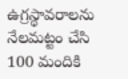ఉగ్రస్థావరాలను నేలమట్టం చేసి 100 మందికి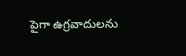పైగా ఉగ్రవాదులను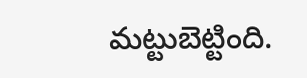మట్టుబెట్టింది.